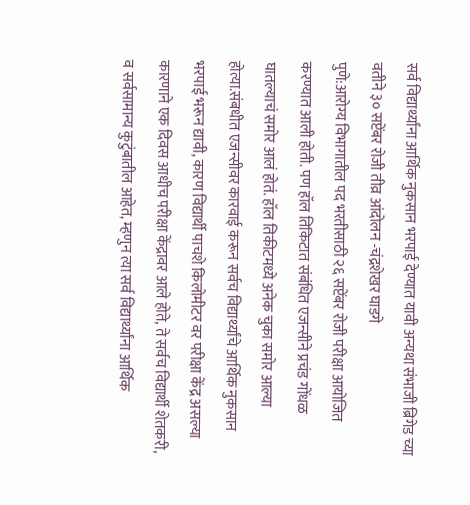सर्व विद्यार्थ्यांना आर्थिक नुकसान भरपाई देण्यात यावी अन्यथा संभाजी ब्रिगेड च्या वतीने ३० सप्टेंबर रोजी तीव्र आंदोलन -चंद्रशेखर घाडगे
पुणे:आरोग्य विभागातील पद भरतीसाठी २६ सप्टेंबर रोजी परीक्षा आयोजित करण्यात आली होती. पण हॉल तिकिटात संबंधित एजन्सीने प्रचंड गोंधळ घातल्याचं समोर आलं होतं. हॉल तिकीटमध्ये अनेक चुका समोर आल्या होत्या.संबधीत एजन्सीवर कारवाई करून सर्वच विद्यार्थ्यांचे आर्थिक नुकसान भरपाई भरून द्यावी, कारण विद्यार्थी पाचशे किलोमीटर वर परीक्षा केंद्र असल्या कारणाने एक दिवस आधीच परीक्षा केंद्रावर आले होते, ते सर्वच विद्यार्थी शेतकरी, व सर्वसामान्य कुटुंबातील आहेत, म्हणुन त्या सर्व विद्यार्थ्यांना आर्थिक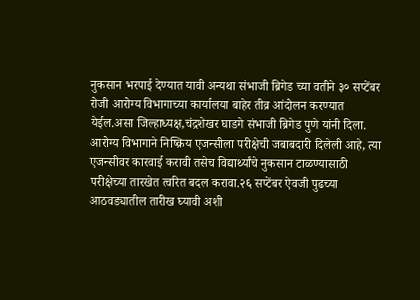नुकसान भरपाई देण्यात यावी अन्यथा संभाजी ब्रिगेड च्या वतीने ३० सप्टेंबर रोजी आरोग्य विभागाच्या कार्यालया बाहेर तीव्र आंदोलन करण्यात येईल.असा जिल्हाध्यक्ष,चंद्रशेखर घाडगे संभाजी ब्रिगेड पुणे यांनी दिला.
आरोग्य विभागाने निष्क्रिय एजन्सीला परीक्षेची जबाबदारी दिलेली आहे, त्या एजन्सीवर कारवाई करावी तसेच विद्यार्थ्यांचे नुकसान टाळण्यासाठी परीक्षेच्या तारखेत त्वरित बदल करावा.२६ सप्टेंबर ऐवजी पुढच्या आठवड्यातील तारीख घ्यावी अशी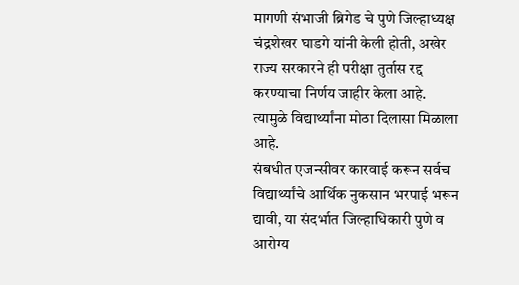मागणी संभाजी ब्रिगेड चे पुणे जिल्हाध्यक्ष चंद्रशेखर घाडगे यांनी केली होती, अखेर राज्य सरकारने ही परीक्षा तुर्तास रद्द करण्याचा निर्णय जाहीर केला आहे. त्यामुळे विद्यार्थ्यांना मोठा दिलासा मिळाला आहे.
संबधीत एजन्सीवर कारवाई करून सर्वच विद्यार्थ्यांचे आर्थिक नुकसान भरपाई भरून द्यावी, या संदर्भात जिल्हाधिकारी पुणे व आरोग्य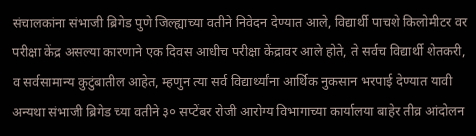संचालकांना संभाजी ब्रिगेड पुणे जिल्ह्याच्या वतीने निवेदन देण्यात आले, विद्यार्थी पाचशे किलोमीटर वर परीक्षा केंद्र असल्या कारणाने एक दिवस आधीच परीक्षा केंद्रावर आले होते, ते सर्वच विद्यार्थी शेतकरी, व सर्वसामान्य कुटुंबातील आहेत, म्हणुन त्या सर्व विद्यार्थ्यांना आर्थिक नुकसान भरपाई देण्यात यावी अन्यथा संभाजी ब्रिगेड च्या वतीने ३० सप्टेंबर रोजी आरोग्य विभागाच्या कार्यालया बाहेर तीव्र आंदोलन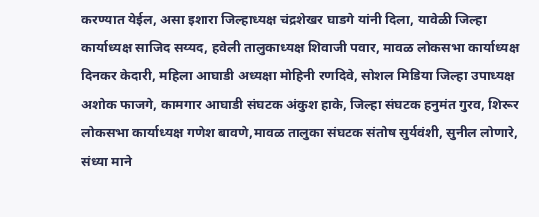करण्यात येईल, असा इशारा जिल्हाध्यक्ष चंद्रशेखर घाडगे यांनी दिला, यावेळी जिल्हा कार्याध्यक्ष साजिद सय्यद, हवेली तालुकाध्यक्ष शिवाजी पवार, मावळ लोकसभा कार्याध्यक्ष दिनकर केदारी, महिला आघाडी अध्यक्षा मोहिनी रणदिवे, सोशल मिडिया जिल्हा उपाध्यक्ष अशोक फाजगे, कामगार आघाडी संघटक अंकुश हाके, जिल्हा संघटक हनुमंत गुरव, शिरूर लोकसभा कार्याध्यक्ष गणेश बावणे,मावळ तालुका संघटक संतोष सुर्यवंशी, सुनील लोणारे, संध्या माने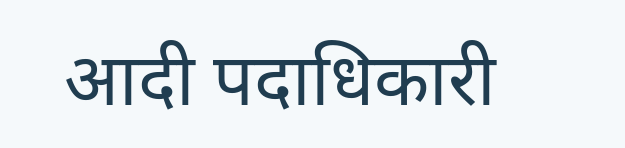आदी पदाधिकारी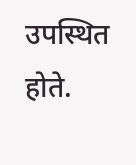उपस्थित होते.